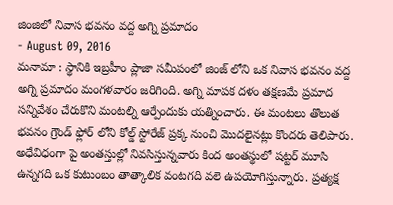జింజిలో నివాస భవనం వద్ద అగ్ని ప్రమాదం
- August 09, 2016
మనామా : స్థానికి ఇబ్రహీం ప్లాజా సమీపంలో జింజ్ లోని ఒక నివాస భవనం వద్ద అగ్ని ప్రమాదం మంగళవారం జరిగింది. అగ్ని మాపక దళం తక్షణమే ప్రమాద సన్నివేశం చేరుకొని మంటల్ని ఆర్పేందుకు యత్నించారు. ఈ మంటలు తొలుత భవనం గ్రౌండ్ ఫ్లోర్ లోని కోల్డ్ స్టోరేజ్ ప్రక్క నుంచి మొదలైనట్లు కొందరు తెలిపారు. అధేవిధంగా పై అంతస్తుల్లో నివసిస్తున్నవారు కింద అంతస్థులో షట్టర్ మూసి ఉన్నగది ఒక కుటుంబం తాత్కాలిక వంటగది వలె ఉపయోగిస్తున్నారు. ప్రత్యక్ష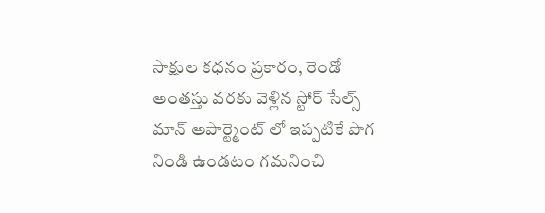సాక్షుల కధనం ప్రకారం, రెండో అంతస్తు వరకు వెళ్లిన స్టోర్ సేల్స్ మాన్ అపార్ట్మెంట్ లో ఇప్పటికే పొగ నిండి ఉండటం గమనించి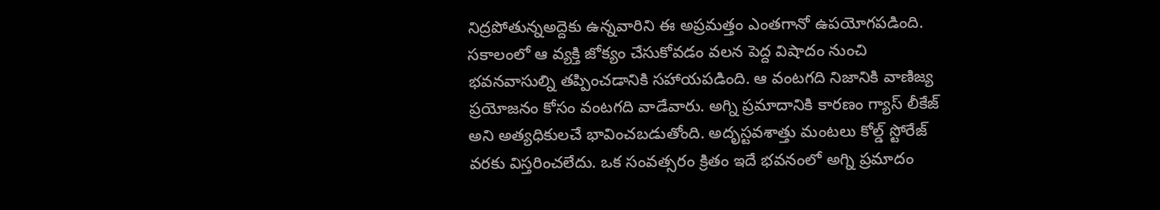నిద్రపోతున్నఅద్దెకు ఉన్నవారిని ఈ అప్రమత్తం ఎంతగానో ఉపయోగపడింది. సకాలంలో ఆ వ్యక్తి జోక్యం చేసుకోవడం వలన పెద్ద విషాదం నుంచి భవనవాసుల్ని తప్పించడానికి సహాయపడింది. ఆ వంటగది నిజానికి వాణిజ్య ప్రయోజనం కోసం వంటగది వాడేవారు. అగ్ని ప్రమాదానికి కారణం గ్యాస్ లీకేజ్ అని అత్యధికులచే భావించబడుతోంది. అదృస్టవశాత్తు మంటలు కోల్డ్ స్టోరేజ్ వరకు విస్తరించలేదు. ఒక సంవత్సరం క్రితం ఇదే భవనంలో అగ్ని ప్రమాదం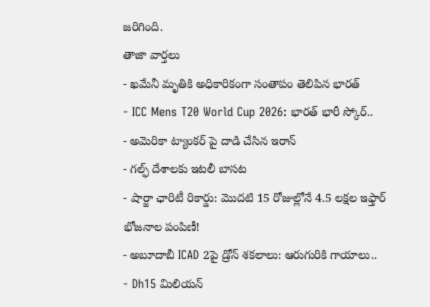జరిగింది.
తాజా వార్తలు
- ఖమేనీ మృతికి అధికారికంగా సంతాపం తెలిపిన భారత్
- ICC Mens T20 World Cup 2026: భారత్ భారీ స్కోర్..
- అమెరికా ట్యాంకర్ పై దాడి చేసిన ఇరాన్
- గల్ఫ్ దేశాలకు ఇటలీ బాసట
- షార్జా ఛారిటీ రికార్డు: మొదటి 15 రోజుల్లోనే 4.5 లక్షల ఇఫ్తార్ భోజనాల పంపిణీ!
- అబూదాబీ ICAD 2పై డ్రోన్ శకలాలు: ఆరుగురికి గాయాలు..
- Dh15 మిలియన్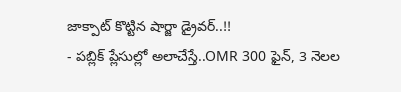జాక్పాట్ కొట్టిన షార్జా డ్రైవర్..!!
- పబ్లిక్ ప్లేసుల్లో అలాచేస్తే..OMR 300 ఫైన్, 3 నెలల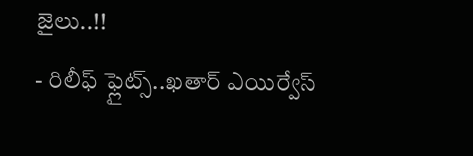జైలు..!!
- రిలీఫ్ ఫ్లైట్స్..ఖతార్ ఎయిర్వేస్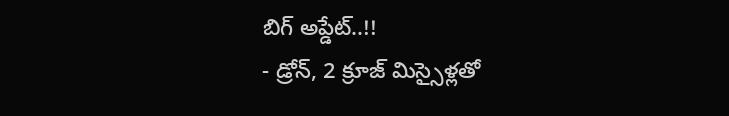బిగ్ అప్డేట్..!!
- డ్రోన్, 2 క్రూజ్ మిస్సైళ్లతో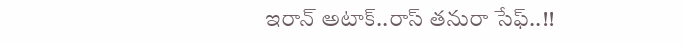ఇరాన్ అటాక్..రాస్ తనురా సేఫ్..!!